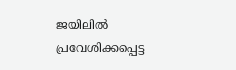ജയിലിൽ പ്രവേശിക്കപ്പെട്ട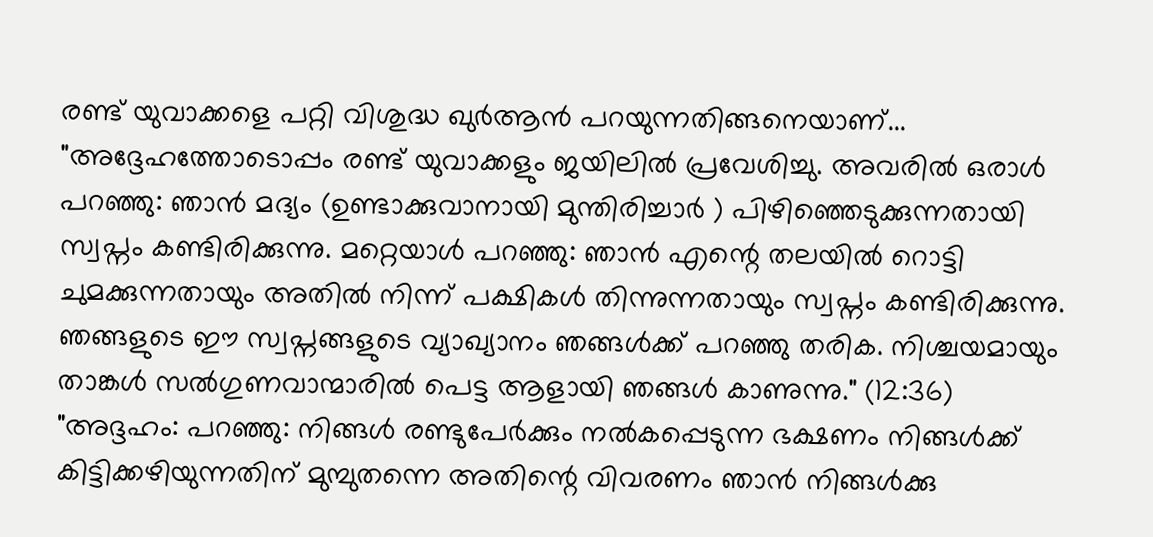രണ്ട് യുവാക്കളെ പറ്റി വിശുദ്ധ ഖുർആൻ പറയുന്നതിങ്ങനെയാണ്...
"അദ്ദേഹത്തോടൊപ്പം രണ്ട് യുവാക്കളും ജയിലിൽ പ്രവേശിച്ചു. അവരിൽ ഒരാൾ പറഞ്ഞു: ഞാൻ മദ്യം (ഉണ്ടാക്കുവാനായി മുന്തിരിച്ചാർ ) പിഴിഞ്ഞെടുക്കുന്നതായി സ്വപ്നം കണ്ടിരിക്കുന്നു. മറ്റെയാൾ പറഞ്ഞു: ഞാൻ എന്റെ തലയിൽ റൊട്ടി ചുമക്കുന്നതായും അതിൽ നിന്ന് പക്ഷികൾ തിന്നുന്നതായും സ്വപ്നം കണ്ടിരിക്കുന്നു. ഞങ്ങളുടെ ഈ സ്വപ്നങ്ങളുടെ വ്യാഖ്യാനം ഞങ്ങൾക്ക് പറഞ്ഞു തരിക. നിശ്ചയമായും താങ്കൾ സൽഗുണവാന്മാരിൽ പെട്ട ആളായി ഞങ്ങൾ കാണുന്നു." (12:36)
"അദ്ദഹം: പറഞ്ഞു: നിങ്ങൾ രണ്ടുപേർക്കും നൽകപ്പെടുന്ന ഭക്ഷണം നിങ്ങൾക്ക് കിട്ടിക്കഴിയുന്നതിന് മുമ്പുതന്നെ അതിന്റെ വിവരണം ഞാൻ നിങ്ങൾക്കു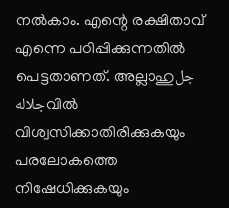നൽകാം. എന്റെ രക്ഷിതാവ് എന്നെ പഠിപ്പിക്കുന്നതിൽ പെട്ടതാണത്. അല്ലാഹുجل جلالهവിൽ വിശ്വസിക്കാതിരിക്കുകയും പരലോകത്തെ നിഷേധിക്കുകയും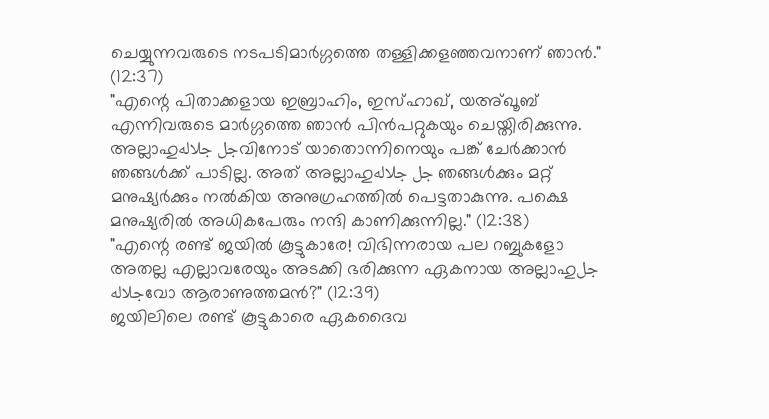ചെയ്യുന്നവരുടെ നടപടിമാർഗ്ഗത്തെ തള്ളിക്കളഞ്ഞവനാണ് ഞാൻ." (12:37)
"എന്റെ പിതാക്കളായ ഇബ്രാഹിം, ഇസ്ഹാഖ്, യഅ്ഖൂബ് എന്നിവരുടെ മാർഗ്ഗത്തെ ഞാൻ പിൻപറ്റുകയും ചെയ്തിരിക്കുന്നു. അല്ലാഹുجل جلالهവിനോട് യാതൊന്നിനെയും പങ്ക് ചേർക്കാൻ ഞങ്ങൾക്ക് പാടില്ല. അത് അല്ലാഹുجل جلاله ഞങ്ങൾക്കും മറ്റ് മനുഷ്യർക്കും നൽകിയ അനുഗ്രഹത്തിൽ പെട്ടതാകുന്നു. പക്ഷെ മനുഷ്യരിൽ അധികപേരും നന്ദി കാണിക്കുന്നില്ല." (12:38)
"എന്റെ രണ്ട് ജയിൽ കൂട്ടുകാരേ! വിഭിന്നരായ പല റബ്ബുകളോ അതല്ല എല്ലാവരേയും അടക്കി ഭരിക്കുന്ന ഏകനായ അല്ലാഹുجل جلالهവോ ആരാണുത്തമൻ?" (12:39)
ജയിലിലെ രണ്ട് കൂട്ടുകാരെ ഏകദൈവ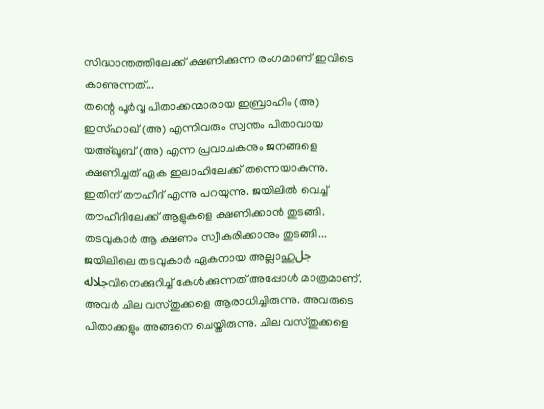സിദ്ധാന്തത്തിലേക്ക് ക്ഷണിക്കുന്ന രംഗമാണ് ഇവിടെ കാണുന്നത്...
തന്റെ പൂർവ്വ പിതാക്കന്മാരായ ഇബ്രാഹിം (അ) ഇസ്ഹാഖ് (അ) എന്നിവരും സ്വന്തം പിതാവായ യഅ്ഖൂബ് (അ) എന്ന പ്രവാചകനും ജനങ്ങളെ ക്ഷണിച്ചത് ഏക ഇലാഹിലേക്ക് തന്നെയാകുന്നു. ഇതിന് തൗഹീദ് എന്നു പറയുന്നു. ജയിലിൽ വെച്ച് തൗഹീദിലേക്ക് ആളുകളെ ക്ഷണിക്കാൻ തുടങ്ങി. തടവുകാർ ആ ക്ഷണം സ്വീകരിക്കാനും തുടങ്ങി...
ജയിലിലെ തടവുകാർ ഏകനായ അല്ലാഹുجل جلالهവിനെക്കുറിച്ച് കേൾക്കുന്നത് അപ്പോൾ മാത്രമാണ്. അവർ ചില വസ്തുക്കളെ ആരാധിച്ചിരുന്നു. അവരുടെ പിതാക്കളും അങ്ങനെ ചെയ്തിരുന്നു. ചില വസ്തുക്കളെ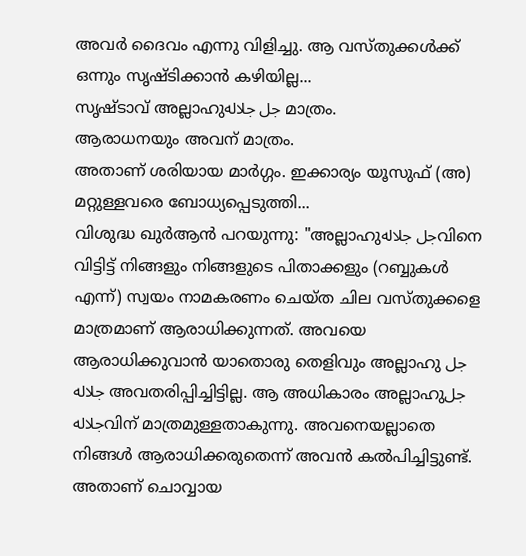അവർ ദൈവം എന്നു വിളിച്ചു. ആ വസ്തുക്കൾക്ക് ഒന്നും സൃഷ്ടിക്കാൻ കഴിയില്ല...
സൃഷ്ടാവ് അല്ലാഹുجل جلاله മാത്രം.
ആരാധനയും അവന് മാത്രം.
അതാണ് ശരിയായ മാർഗ്ഗം. ഇക്കാര്യം യൂസുഫ് (അ) മറ്റുള്ളവരെ ബോധ്യപ്പെടുത്തി...
വിശുദ്ധ ഖുർആൻ പറയുന്നു: "അല്ലാഹുجل جلالهവിനെ വിട്ടിട്ട് നിങ്ങളും നിങ്ങളുടെ പിതാക്കളും (റബ്ബുകൾ എന്ന്) സ്വയം നാമകരണം ചെയ്ത ചില വസ്തുക്കളെ മാത്രമാണ് ആരാധിക്കുന്നത്. അവയെ ആരാധിക്കുവാൻ യാതൊരു തെളിവും അല്ലാഹു جل جلاله അവതരിപ്പിച്ചിട്ടില്ല. ആ അധികാരം അല്ലാഹുجل جلالهവിന് മാത്രമുള്ളതാകുന്നു. അവനെയല്ലാതെ നിങ്ങൾ ആരാധിക്കരുതെന്ന് അവൻ കൽപിച്ചിട്ടുണ്ട്. അതാണ് ചൊവ്വായ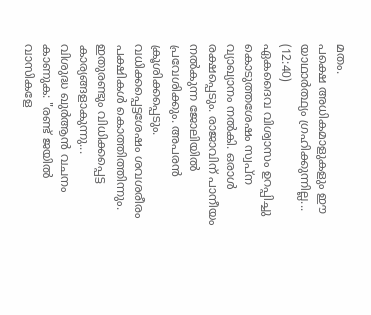മതം.
പക്ഷെ അധികമാളുകളും ഈ യാഥാർത്ഥ്യം ഗ്രഹിക്കുന്നില്ല... (12:40)
ഏകദൈവ വിശ്വാസം ഉറപ്പിച്ചു കൊടുത്തശേഷം സ്വപ്ന വ്യാഖ്യാനം നൽകി. ഒരാൾ രക്ഷപ്പെടും. രാജാവിന് പാനീയം നൽകുന്ന ജോലിയിൽ പ്രവേശിക്കും. അപരൻ ക്രൂശിക്കപ്പെടും. വധിക്കപ്പെട്ടശേഷം ശവശരീരം പക്ഷികൾ കൊത്തിത്തിന്നും. ഇതുരണ്ടും വിധിക്കപ്പെട്ട കാര്യങ്ങളാകുന്നു...
വിശുദ്ധ ഖുർആൻ വചനം കാണുക: "രണ്ട് ജയിൽ വാസികളേ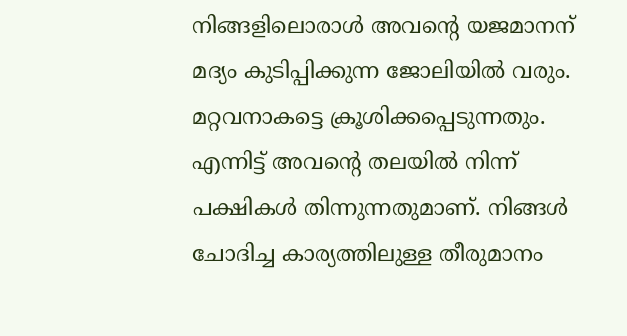നിങ്ങളിലൊരാൾ അവന്റെ യജമാനന് മദ്യം കുടിപ്പിക്കുന്ന ജോലിയിൽ വരും. മറ്റവനാകട്ടെ ക്രൂശിക്കപ്പെടുന്നതും. എന്നിട്ട് അവന്റെ തലയിൽ നിന്ന് പക്ഷികൾ തിന്നുന്നതുമാണ്. നിങ്ങൾ ചോദിച്ച കാര്യത്തിലുള്ള തീരുമാനം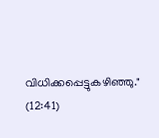വിധിക്കപ്പെട്ടുകഴിഞ്ഞു." (12:41)